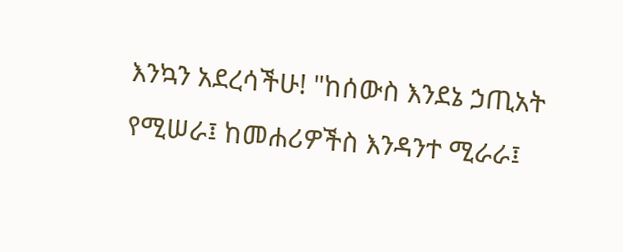እንኳን አደረሳችሁ! "ከሰውስ እንደኔ ኃጢአት የሚሠራ፤ ከመሐሪዎችስ እንዳንተ ሚራራ፤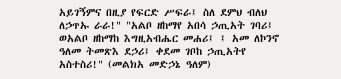አይገኝምና በዚያ የፍርድ ሥፍራ፤ ስለ ደምህ ብለህ ለኃጥኡ ራራ!" "አልቦ ዘከማየ አበሳ ኃጢአት ገባሪ፤ ወአልቦ ዘከማከ እግዚአብሔር መሐሪ፤ ፤ አመ ለኮንኖ ዓለመ ትመጽእ ደኃሪ፤ ቀደመ ገቦከ ኃጢአትየ አስተስሪ!" (መልክአ መድኃኔ ዓለም)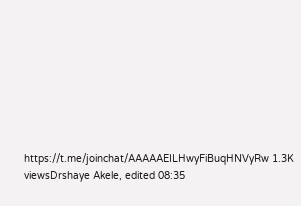https://t.me/joinchat/AAAAAEILHwyFiBuqHNVyRw 1.3K viewsDrshaye Akele, edited 08:35